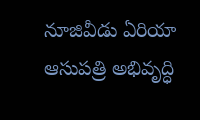నూజివీడు ఏరియా ఆసుపత్రి అభివృద్ధి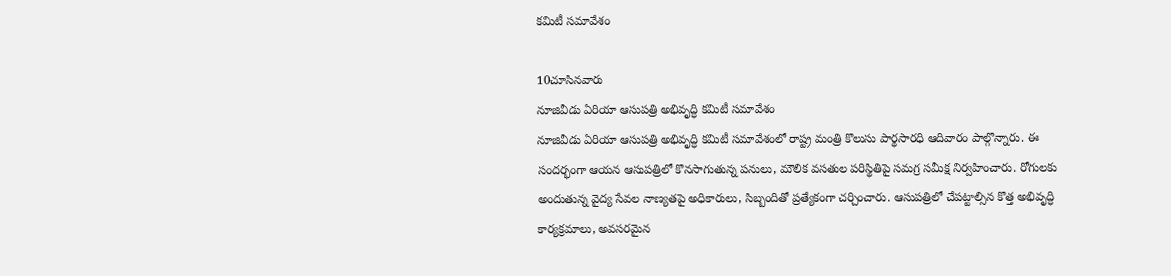కమిటీ సమావేశం

10చూసినవారు
నూజివీడు ఏరియా ఆసుపత్రి అభివృద్ధి కమిటీ సమావేశం
నూజివీడు ఏరియా ఆసుపత్రి అభివృద్ధి కమిటీ సమావేశంలో రాష్ట్ర మంత్రి కొలుసు పార్థసారధి ఆదివారం పాల్గొన్నారు. ఈ సందర్భంగా ఆయన ఆసుపత్రిలో కొనసాగుతున్న పనులు, మౌలిక వసతుల పరిస్థితిపై సమగ్ర సమీక్ష నిర్వహించారు. రోగులకు అందుతున్న వైద్య సేవల నాణ్యతపై అధికారులు, సిబ్బందితో ప్రత్యేకంగా చర్చించారు. ఆసుపత్రిలో చేపట్టాల్సిన కొత్త అభివృద్ధి కార్యక్రమాలు, అవసరమైన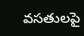వసతులపై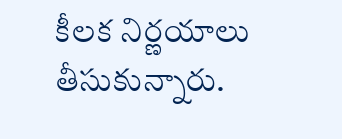కీలక నిర్ణయాలు తీసుకున్నారు.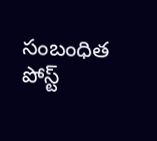సంబంధిత పోస్ట్